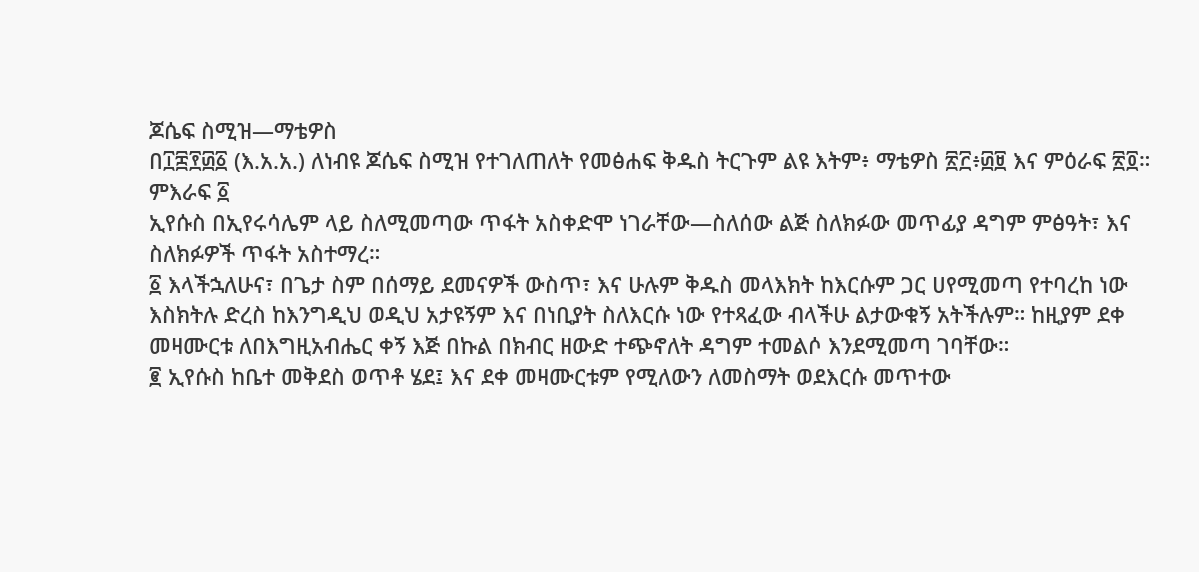ጆሴፍ ስሚዝ—ማቴዎስ
በ፲፰፻፴፩ (እ.አ.አ.) ለነብዩ ጆሴፍ ስሚዝ የተገለጠለት የመፅሐፍ ቅዱስ ትርጉም ልዩ እትም፥ ማቴዎስ ፳፫፥፴፱ እና ምዕራፍ ፳፬።
ምእራፍ ፩
ኢየሱስ በኢየሩሳሌም ላይ ስለሚመጣው ጥፋት አስቀድሞ ነገራቸው—ስለሰው ልጅ ስለክፉው መጥፊያ ዳግም ምፅዓት፣ እና ስለክፉዎች ጥፋት አስተማረ።
፩ እላችኋለሁና፣ በጌታ ስም በሰማይ ደመናዎች ውስጥ፣ እና ሁሉም ቅዱስ መላእክት ከእርሱም ጋር ሀየሚመጣ የተባረከ ነው እስክትሉ ድረስ ከእንግዲህ ወዲህ አታዩኝም እና በነቢያት ስለእርሱ ነው የተጻፈው ብላችሁ ልታውቁኝ አትችሉም። ከዚያም ደቀ መዛሙርቱ ለበእግዚአብሔር ቀኝ እጅ በኩል በክብር ዘውድ ተጭኖለት ዳግም ተመልሶ እንደሚመጣ ገባቸው።
፪ ኢየሱስ ከቤተ መቅደስ ወጥቶ ሄደ፤ እና ደቀ መዛሙርቱም የሚለውን ለመስማት ወደእርሱ መጥተው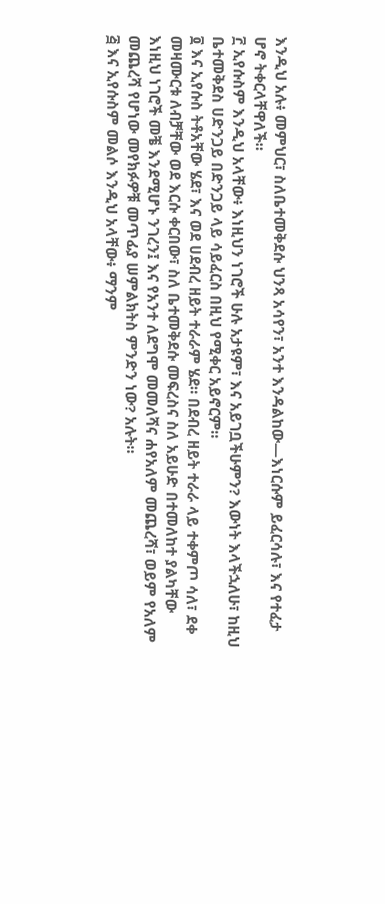እንዲህ አሉ፥ መምህር፣ ስለቤተመቅደሱ ህንጻ አሳየን፣ አንተ እንዳልከው—እነርሱም ይፈርሳሉ፣ እና የተፈታ ሆኖ ትቀርላቸዋለች።
፫ ኢየሱስም እንዲህ አላቸው፥ እነዚህን ነገሮች ሁሉ አታዩም፣ እና አይገቧችሁምን? እውነት እላችኋለሁ፣ ከዚህ ቤተመቅደስ ሀድንጋይ በድንጋይ ላይ ሳይፈርስ በዚህ የሚቀር አይኖርም።
፬ እና ኢየሱስ ትቶአቸው ሄደ፣ እና ወደ ሀደብረ ዘይት ተራራም ሄደ። በደብረ ዘይት ተራራ ላይ ተቀምጦ ሳለ፣ ደቀ መዛሙርቱ ለብቻቸው ወደ እርሱ ቀርበው፣ ስለ ቤተመቅደሱ መፍረስና ስለ አይሁድ በተመለከተ ያልካቸው እነዚህ ነገሮች መቼ እንደሚሆኑ ንገረን፤ እና የአንተ ለደግሞ መመለሻና ሐየአለም መጨረሻ፣ ወይም የአለም መጨረሻ የሆነው መየክፉዎቹ መጥፊያ ሠምልክትስ ምንድን ነው? አሉት።
፭ እና ኢየሱስም መልሶ እንዲህ አላቸው፥ ማንም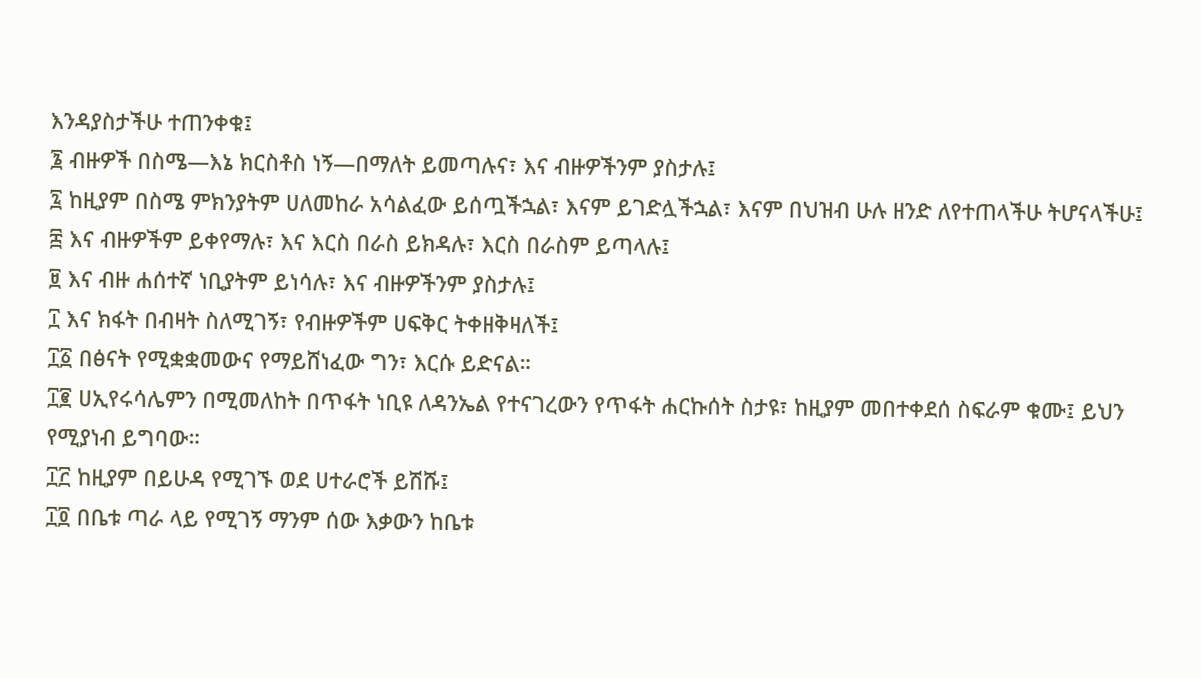እንዳያስታችሁ ተጠንቀቁ፤
፮ ብዙዎች በስሜ—እኔ ክርስቶስ ነኝ—በማለት ይመጣሉና፣ እና ብዙዎችንም ያስታሉ፤
፯ ከዚያም በስሜ ምክንያትም ሀለመከራ አሳልፈው ይሰጧችኋል፣ እናም ይገድሏችኋል፣ እናም በህዝብ ሁሉ ዘንድ ለየተጠላችሁ ትሆናላችሁ፤
፰ እና ብዙዎችም ይቀየማሉ፣ እና እርስ በራስ ይክዳሉ፣ እርስ በራስም ይጣላሉ፤
፱ እና ብዙ ሐሰተኛ ነቢያትም ይነሳሉ፣ እና ብዙዎችንም ያስታሉ፤
፲ እና ክፋት በብዛት ስለሚገኝ፣ የብዙዎችም ሀፍቅር ትቀዘቅዛለች፤
፲፩ በፅናት የሚቋቋመውና የማይሸነፈው ግን፣ እርሱ ይድናል።
፲፪ ሀኢየሩሳሌምን በሚመለከት በጥፋት ነቢዩ ለዳንኤል የተናገረውን የጥፋት ሐርኩሰት ስታዩ፣ ከዚያም መበተቀደሰ ስፍራም ቁሙ፤ ይህን የሚያነብ ይግባው።
፲፫ ከዚያም በይሁዳ የሚገኙ ወደ ሀተራሮች ይሽሹ፤
፲፬ በቤቱ ጣራ ላይ የሚገኝ ማንም ሰው እቃውን ከቤቱ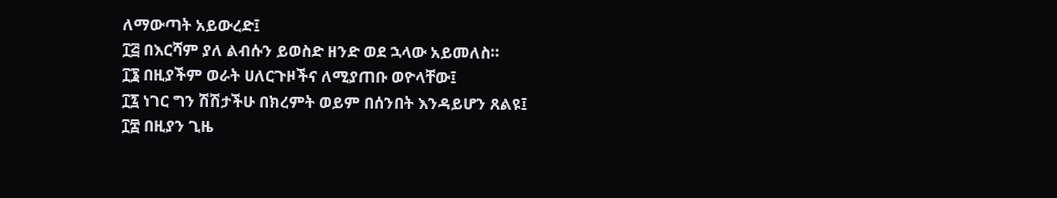ለማውጣት አይውረድ፤
፲፭ በእርሻም ያለ ልብሱን ይወስድ ዘንድ ወደ ኋላው አይመለስ።
፲፮ በዚያችም ወራት ሀለርጉዞችና ለሚያጠቡ ወዮላቸው፤
፲፯ ነገር ግን ሽሽታችሁ በክረምት ወይም በሰንበት እንዳይሆን ጸልዩ፤
፲፰ በዚያን ጊዜ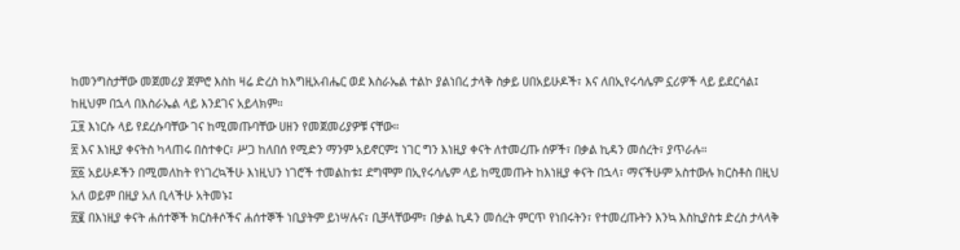ከመንግስታቸው መጀመሪያ ጀምሮ እስከ ዛሬ ድረስ ከእግዚአብሔር ወደ እስራኤል ተልኮ ያልነበረ ታላቅ ስቃይ ሀበአይሁዶች፣ እና ለበኢየሩሳሌም ኗሪዎች ላይ ይደርሳል፤ ከዚህም በኋላ በእስራኤል ላይ እንደገና አይላክም።
፲፱ እነርሱ ላይ የደረሱባቸው ገና ከሚመጡባቸው ሀዘን የመጀመሪያዎቹ ናቸው።
፳ እና እነዚያ ቀናትስ ካላጠሩ በስተቀር፣ ሥጋ ከለበሰ የሚድን ማንም አይኖርም፤ ነገር ግን እነዚያ ቀናት ለተመረጡ ሰዎች፣ በቃል ኪዳን መሰረት፣ ያጥራሉ።
፳፩ አይሁዶችን በሚመለከት የነገረኳችሁ እነዚህን ነገሮች ተመልከቱ፤ ደግሞም በኢየሩሳሌም ላይ ከሚመጡት ከእነዚያ ቀናት በኋላ፣ ማናችሁም አስተውሉ ክርስቶስ በዚህ አለ ወይም በዚያ አለ ቢላችሁ አትመኑ፤
፳፪ በእነዚያ ቀናት ሐሰተኞች ክርስቶሶችና ሐሰተኞች ነቢያትም ይነሣሉና፣ ቢቻላቸውም፣ በቃል ኪዳን መሰረት ምርጥ የነበሩትን፣ የተመረጡትን እንኳ እስኪያስቱ ድረስ ታላላቅ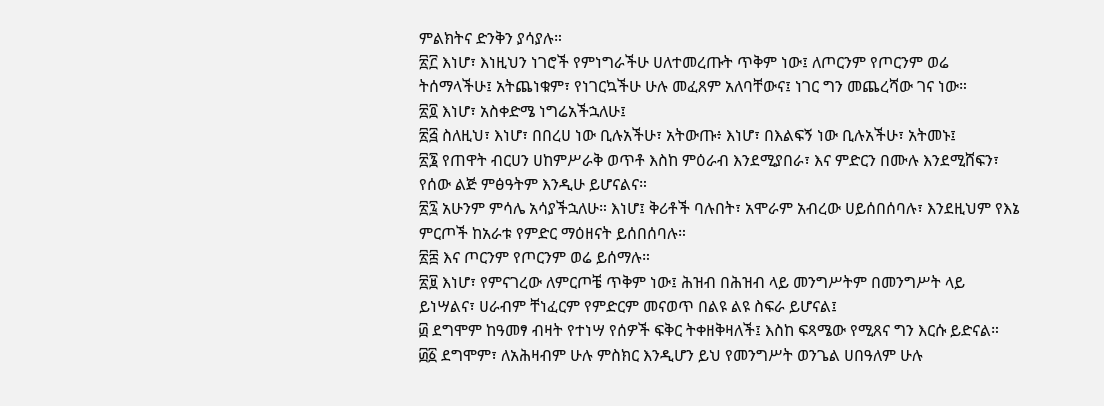ምልክትና ድንቅን ያሳያሉ።
፳፫ እነሆ፣ እነዚህን ነገሮች የምነግራችሁ ሀለተመረጡት ጥቅም ነው፤ ለጦርንም የጦርንም ወሬ ትሰማላችሁ፤ አትጨነቁም፣ የነገርኳችሁ ሁሉ መፈጸም አለባቸውና፤ ነገር ግን መጨረሻው ገና ነው።
፳፬ እነሆ፣ አስቀድሜ ነግሬአችኋለሁ፤
፳፭ ስለዚህ፣ እነሆ፣ በበረሀ ነው ቢሉአችሁ፣ አትውጡ፥ እነሆ፣ በእልፍኝ ነው ቢሉአችሁ፣ አትመኑ፤
፳፮ የጠዋት ብርሀን ሀከምሥራቅ ወጥቶ እስከ ምዕራብ እንደሚያበራ፣ እና ምድርን በሙሉ እንደሚሸፍን፣ የሰው ልጅ ምፅዓትም እንዲሁ ይሆናልና።
፳፯ አሁንም ምሳሌ አሳያችኋለሁ። እነሆ፤ ቅሪቶች ባሉበት፣ አሞራም አብረው ሀይሰበሰባሉ፣ እንደዚህም የእኔ ምርጦች ከአራቱ የምድር ማዕዘናት ይሰበሰባሉ።
፳፰ እና ጦርንም የጦርንም ወሬ ይሰማሉ።
፳፱ እነሆ፣ የምናገረው ለምርጦቼ ጥቅም ነው፤ ሕዝብ በሕዝብ ላይ መንግሥትም በመንግሥት ላይ ይነሣልና፣ ሀራብም ቸነፈርም የምድርም መናወጥ በልዩ ልዩ ስፍራ ይሆናል፤
፴ ደግሞም ከዓመፃ ብዛት የተነሣ የሰዎች ፍቅር ትቀዘቅዛለች፤ እስከ ፍጻሜው የሚጸና ግን እርሱ ይድናል።
፴፩ ደግሞም፣ ለአሕዛብም ሁሉ ምስክር እንዲሆን ይህ የመንግሥት ወንጌል ሀበዓለም ሁሉ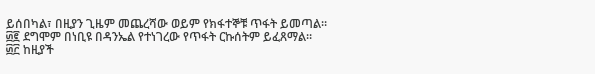ይሰበካል፣ በዚያን ጊዜም መጨረሻው ወይም የክፋተኞቹ ጥፋት ይመጣል።
፴፪ ደግሞም በነቢዩ በዳንኤል የተነገረው የጥፋት ርኩሰትም ይፈጸማል።
፴፫ ከዚያች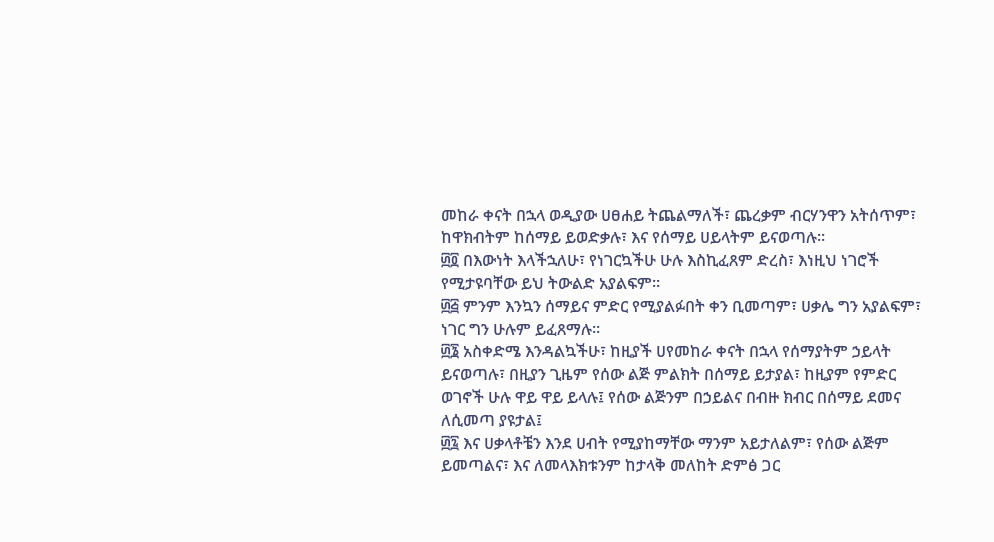መከራ ቀናት በኋላ ወዲያው ሀፀሐይ ትጨልማለች፣ ጨረቃም ብርሃንዋን አትሰጥም፣ ከዋክብትም ከሰማይ ይወድቃሉ፣ እና የሰማይ ሀይላትም ይናወጣሉ።
፴፬ በእውነት እላችኋለሁ፣ የነገርኳችሁ ሁሉ እስኪፈጸም ድረስ፣ እነዚህ ነገሮች የሚታዩባቸው ይህ ትውልድ አያልፍም።
፴፭ ምንም እንኳን ሰማይና ምድር የሚያልፉበት ቀን ቢመጣም፣ ሀቃሌ ግን አያልፍም፣ ነገር ግን ሁሉም ይፈጸማሉ።
፴፮ አስቀድሜ እንዳልኳችሁ፣ ከዚያች ሀየመከራ ቀናት በኋላ የሰማያትም ኃይላት ይናወጣሉ፣ በዚያን ጊዜም የሰው ልጅ ምልክት በሰማይ ይታያል፣ ከዚያም የምድር ወገኖች ሁሉ ዋይ ዋይ ይላሉ፤ የሰው ልጅንም በኃይልና በብዙ ክብር በሰማይ ደመና ለሲመጣ ያዩታል፤
፴፯ እና ሀቃላቶቼን እንደ ሀብት የሚያከማቸው ማንም አይታለልም፣ የሰው ልጅም ይመጣልና፣ እና ለመላእክቱንም ከታላቅ መለከት ድምፅ ጋር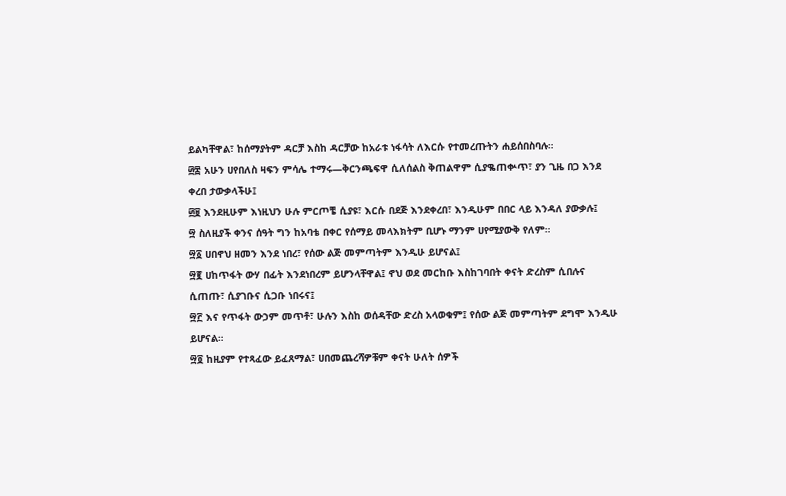ይልካቸዋል፣ ከሰማያትም ዳርቻ እስከ ዳርቻው ከአራቱ ነፋሳት ለእርሱ የተመረጡትን ሐይሰበስባሉ።
፴፰ አሁን ሀየበለስ ዛፍን ምሳሌ ተማሩ—ቅርንጫፍዋ ሲለሰልስ ቅጠልዋም ሲያቈጠቍጥ፣ ያን ጊዜ በጋ እንደ ቀረበ ታውቃላችሁ፤
፴፱ እንደዚሁም እነዚህን ሁሉ ምርጦቼ ሲያዩ፣ እርሱ በደጅ እንደቀረበ፣ እንዲሁም በበር ላይ እንዳለ ያውቃሉ፤
፵ ስለዚያች ቀንና ሰዓት ግን ከአባቴ በቀር የሰማይ መላእክትም ቢሆኑ ማንም ሀየሚያውቅ የለም።
፵፩ ሀበኖህ ዘመን እንደ ነበረ፣ የሰው ልጅ መምጣትም እንዲሁ ይሆናል፤
፵፪ ሀከጥፋት ውሃ በፊት እንደነበረም ይሆንላቸዋል፤ ኖህ ወደ መርከቡ እስከገባበት ቀናት ድረስም ሲበሉና ሲጠጡ፣ ሲያገቡና ሲጋቡ ነበሩና፤
፵፫ እና የጥፋት ውኃም መጥቶ፣ ሁሉን እስከ ወሰዳቸው ድረስ አላወቁም፤ የሰው ልጅ መምጣትም ደግሞ እንዲሁ ይሆናል።
፵፬ ከዚያም የተጻፈው ይፈጸማል፣ ሀበመጨረሻዎቹም ቀናት ሁለት ሰዎች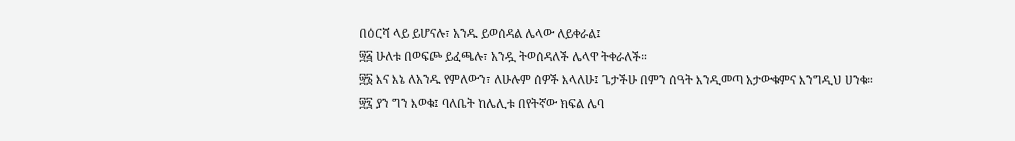በዕርሻ ላይ ይሆናሉ፣ አንዱ ይወሰዳል ሌላው ለይቀራል፤
፵፭ ሁለቱ በወፍጮ ይፈጫሉ፣ አንዷ ትወሰዳለች ሌላዋ ትቀራለች።
፵፮ እና እኔ ለአንዱ የምለውን፣ ለሁሉም ሰዎች እላለሁ፤ ጌታችሁ በምን ሰዓት እንዲመጣ አታውቁምና እንግዲህ ሀንቁ።
፵፯ ያን ግን እወቁ፤ ባለቤት ከሌሊቱ በየትኛው ክፍል ሌባ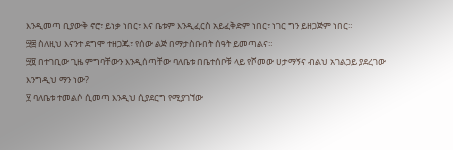እንዲመጣ ቢያውቅ ኖሮ፣ ይነቃ ነበር፣ እና ቤቱም እንዲፈርስ አይፈቅድም ነበር፣ ነገር ግን ይዘጋጅም ነበር።
፵፰ ስለዚህ እናንተ ደግሞ ተዘጋጁ፣ የሰው ልጅ በማታስቡበት ሰዓት ይመጣልና።
፵፱ በተገቢው ጊዜ ምግባቸውን እንዲሰጣቸው ባለቤቱ በቤተሰቦቹ ላይ የሾመው ሀታማኝና ብልህ አገልጋይ ያደረገው እንግዲህ ማን ነው?
፶ ባለቤቱ ተመልሶ ሲመጣ እንዲህ ሲያደርግ የሚያገኘው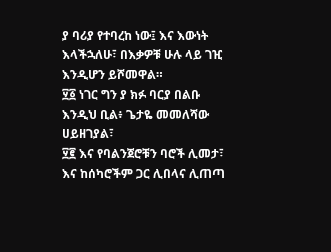ያ ባሪያ የተባረከ ነው፤ እና እውነት እላችኋለሁ፣ በእቃዎቹ ሁሉ ላይ ገዢ እንዲሆን ይሾመዋል።
፶፩ ነገር ግን ያ ክፉ ባርያ በልቡ እንዲህ ቢል፥ ጌታዬ መመለሻው ሀይዘገያል፣
፶፪ እና የባልንጀሮቹን ባሮች ሊመታ፣ እና ከሰካሮችም ጋር ሊበላና ሊጠጣ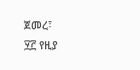ጀመረ፣
፶፫ የዚያ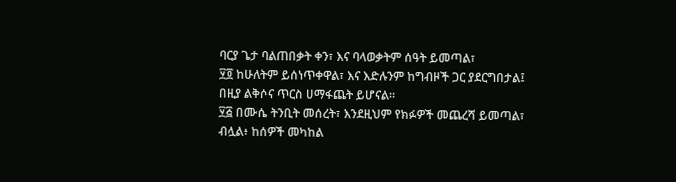ባርያ ጌታ ባልጠበቃት ቀን፣ እና ባላወቃትም ሰዓት ይመጣል፣
፶፬ ከሁለትም ይሰነጥቀዋል፣ እና እድሉንም ከግብዞች ጋር ያደርግበታል፤ በዚያ ልቅሶና ጥርስ ሀማፋጨት ይሆናል።
፶፭ በሙሴ ትንቢት መሰረት፣ እንደዚህም የክፉዎች መጨረሻ ይመጣል፣ ብሏል፥ ከሰዎች መካከል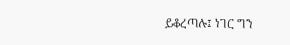ይቆረጣሉ፤ ነገር ግን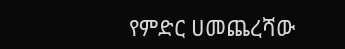የምድር ሀመጨረሻው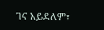ገና አይደለም፣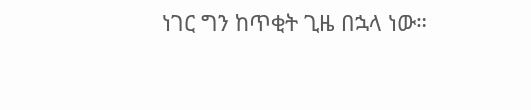ነገር ግን ከጥቂት ጊዜ በኋላ ነው።